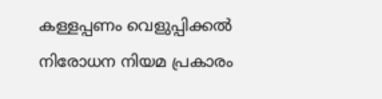കള്ളപ്പണം വെളുപ്പിക്കല്‍ നിരോധന നിയമ പ്രകാരം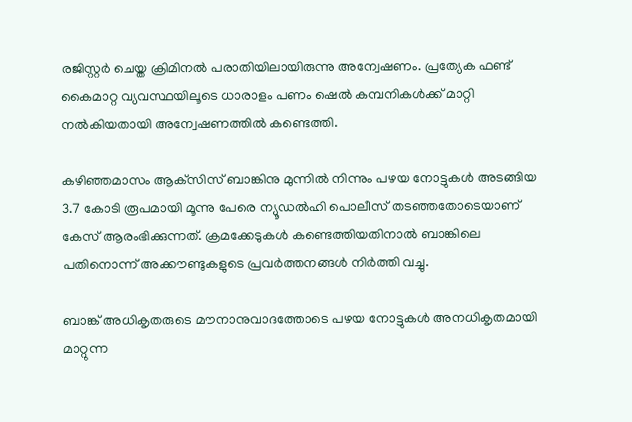രജിസ്റ്റര്‍ ചെയ്ത ക്രിമിനല്‍ പരാതിയിലായിരുന്നു അന്വേഷണം. പ്രത്യേക ഫണ്ട് കൈമാറ്റ വ്യവസ്ഥയിലൂടെ ധാരാളം പണം ഷെല്‍ കമ്പനികള്‍ക്ക് മാറ്റി നല്‍കിയതായി അന്വേഷണത്തില്‍ കണ്ടെത്തി.

കഴിഞ്ഞമാസം ആക്‌സിസ് ബാങ്കിനു മുന്നില്‍ നിന്നും പഴയ നോട്ടുകള്‍ അടങ്ങിയ 3.7 കോടി രൂപമായി മൂന്നു പേരെ ന്യൂഡല്‍ഹി പൊലീസ് തടഞ്ഞതോടെയാണ് കേസ് ആരംഭിക്കുന്നത്. ക്രമക്കേടുകള്‍ കണ്ടെത്തിയതിനാല്‍ ബാങ്കിലെ പതിനൊന്ന് അക്കൗണ്ടുകളുടെ പ്രവര്‍ത്തനങ്ങള്‍ നിര്‍ത്തി വച്ചു.

ബാങ്ക് അധികൃതരുടെ മൗനാനുവാദത്തോടെ പഴയ നോട്ടുകള്‍ അനധികൃതമായി മാറ്റുന്ന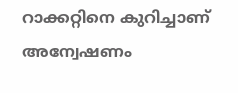റാക്കറ്റിനെ കുറിച്ചാണ് അന്വേഷണം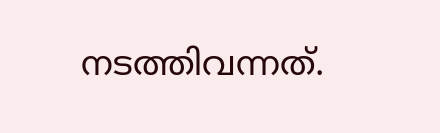നടത്തിവന്നത്.